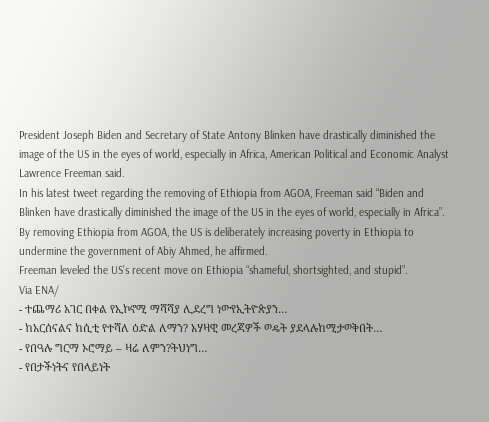President Joseph Biden and Secretary of State Antony Blinken have drastically diminished the image of the US in the eyes of world, especially in Africa, American Political and Economic Analyst Lawrence Freeman said.
In his latest tweet regarding the removing of Ethiopia from AGOA, Freeman said “Biden and Blinken have drastically diminished the image of the US in the eyes of world, especially in Africa”.
By removing Ethiopia from AGOA, the US is deliberately increasing poverty in Ethiopia to undermine the government of Abiy Ahmed, he affirmed.
Freeman leveled the US’s recent move on Ethiopia “shameful, shortsighted, and stupid”.
Via ENA/
- ተጨማሪ አገር በቀል የኢኮኖሚ ማሻሻያ ሊደረግ ነውየኢትዮጵያን…
- ከአርሰናልና ከሲቲ የተሻለ ዕድል ለማን? አሃዛዊ መረጃዎች ወዴት ያደላሉከሚታወቅበት…
- የበዓሉ ግርማ ኦሮማይ – ዛሬ ለምን?ትህነግ…
- የበታችነትና የበላይነት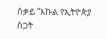ስቃይ “እኩል የኢትዮጵያ ስጋት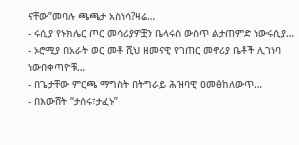ናቸው”መባሉ ጫጫታ አስነሳ?ዛሬ…
- ሩሲያ የኑክሌር ጦር መሳሪያዎቿን ቤላሩስ ውስጥ ልታጠምድ ነውሩሲያ…
- ኦሮሚያ በአራት ወር መቶ ሺህ ዘመናዊ የገጠር መኖሪያ ቤቶች ሊገነባ ነውበቀጣዮቹ…
- በጌታቸው ምርጫ ማግስት በትግራይ ሕዝባዊ ዐመፅከለውጥ…
- በእውሸት “ታሰሩ፣ታፈኑ”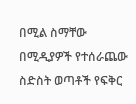በሚል ስማቸው በሚዲያዎች የተሰራጨው ስድስት ወጣቶች የፍቅር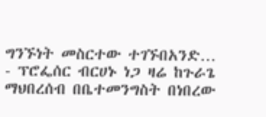ግንኙነት መስርተው ተገኙበአንድ…
- ፕሮፌሰር ብርሀኑ ነጋ ዛሬ ከጉራጌ ማህበረሰብ በቤተመንግስት በነበረው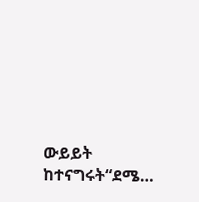ውይይት ከተናግሩት“ደሜ…